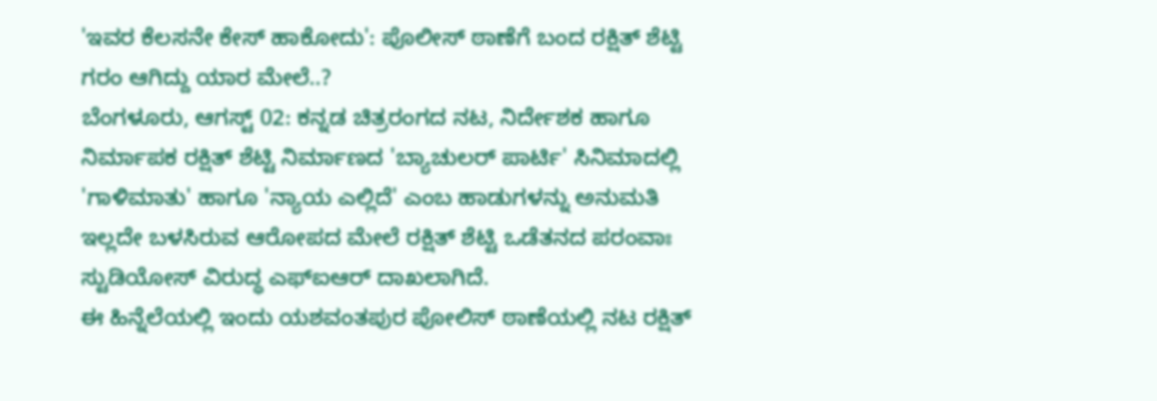'ಇವರ ಕೆಲಸನೇ ಕೇಸ್ ಹಾಕೋದು': ಪೊಲೀಸ್ ಠಾಣೆಗೆ ಬಂದ ರಕ್ಷಿತ್ ಶೆಟ್ಟಿ ಗರಂ ಆಗಿದ್ದು ಯಾರ ಮೇಲೆ..?
ಬೆಂಗಳೂರು, ಆಗಸ್ಟ್ 02: ಕನ್ನಡ ಚಿತ್ರರಂಗದ ನಟ, ನಿರ್ದೇಶಕ ಹಾಗೂ ನಿರ್ಮಾಪಕ ರಕ್ಷಿತ್ ಶೆಟ್ಟಿ ನಿರ್ಮಾಣದ 'ಬ್ಯಾಚುಲರ್ ಪಾರ್ಟಿ' ಸಿನಿಮಾದಲ್ಲಿ 'ಗಾಳಿಮಾತು' ಹಾಗೂ 'ನ್ಯಾಯ ಎಲ್ಲಿದೆ' ಎಂಬ ಹಾಡುಗಳನ್ನು ಅನುಮತಿ ಇಲ್ಲದೇ ಬಳಸಿರುವ ಆರೋಪದ ಮೇಲೆ ರಕ್ಷಿತ್ ಶೆಟ್ಟಿ ಒಡೆತನದ ಪರಂವಾಃ ಸ್ಟುಡಿಯೋಸ್ ವಿರುದ್ಧ ಎಫ್ಐಆರ್ ದಾಖಲಾಗಿದೆ.
ಈ ಹಿನ್ನೆಲೆಯಲ್ಲಿ ಇಂದು ಯಶವಂತಪುರ ಪೋಲಿಸ್ ಠಾಣೆಯಲ್ಲಿ ನಟ ರಕ್ಷಿತ್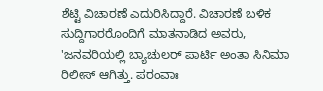ಶೆಟ್ಟಿ ವಿಚಾರಣೆ ಎದುರಿಸಿದ್ದಾರೆ. ವಿಚಾರಣೆ ಬಳಿಕ ಸುದ್ದಿಗಾರರೊಂದಿಗೆ ಮಾತನಾಡಿದ ಅವರು, 'ಜನವರಿಯಲ್ಲಿ ಬ್ಯಾಚುಲರ್ ಪಾರ್ಟಿ ಅಂತಾ ಸಿನಿಮಾ ರಿಲೀಸ್ ಆಗಿತ್ತು. ಪರಂವಾಃ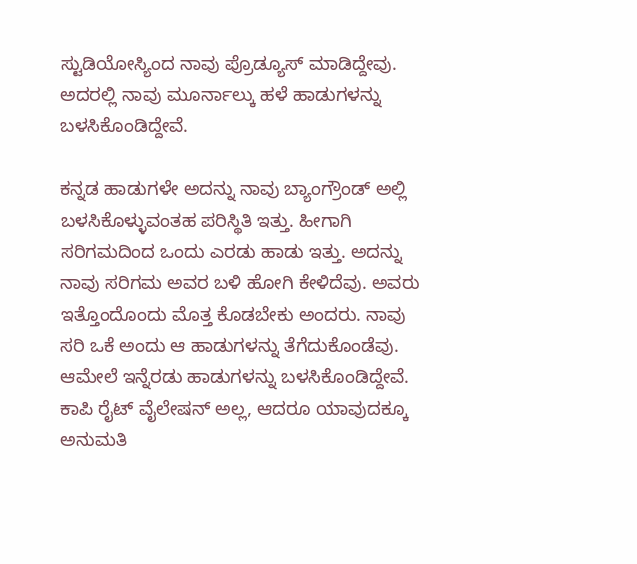ಸ್ಟುಡಿಯೋಸ್ಯಿಂದ ನಾವು ಪ್ರೊಡ್ಯೂಸ್ ಮಾಡಿದ್ದೇವು. ಅದರಲ್ಲಿ ನಾವು ಮೂರ್ನಾಲ್ಕು ಹಳೆ ಹಾಡುಗಳನ್ನು ಬಳಸಿಕೊಂಡಿದ್ದೇವೆ.

ಕನ್ನಡ ಹಾಡುಗಳೇ ಅದನ್ನು ನಾವು ಬ್ಯಾಂಗ್ರೌಂಡ್ ಅಲ್ಲಿ ಬಳಸಿಕೊಳ್ಳುವಂತಹ ಪರಿಸ್ಥಿತಿ ಇತ್ತು. ಹೀಗಾಗಿ ಸರಿಗಮದಿಂದ ಒಂದು ಎರಡು ಹಾಡು ಇತ್ತು. ಅದನ್ನು ನಾವು ಸರಿಗಮ ಅವರ ಬಳಿ ಹೋಗಿ ಕೇಳಿದೆವು. ಅವರು ಇತ್ತೊಂದೊಂದು ಮೊತ್ತ ಕೊಡಬೇಕು ಅಂದರು. ನಾವು ಸರಿ ಒಕೆ ಅಂದು ಆ ಹಾಡುಗಳನ್ನು ತೆಗೆದುಕೊಂಡೆವು.
ಆಮೇಲೆ ಇನ್ನೆರಡು ಹಾಡುಗಳನ್ನು ಬಳಸಿಕೊಂಡಿದ್ದೇವೆ. ಕಾಪಿ ರೈಟ್ ವೈಲೇಷನ್ ಅಲ್ಲ, ಆದರೂ ಯಾವುದಕ್ಕೂ ಅನುಮತಿ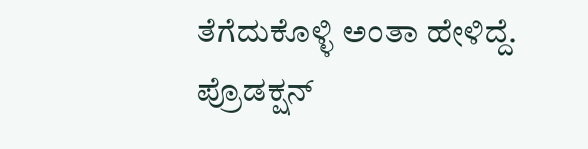ತೆಗೆದುಕೊಳ್ಳಿ ಅಂತಾ ಹೇಳಿದ್ದೆ. ಪ್ರೊಡಕ್ಷನ್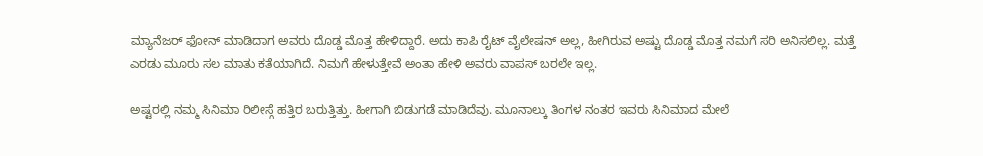ಮ್ಯಾನೆಜರ್ ಫೋನ್ ಮಾಡಿದಾಗ ಅವರು ದೊಡ್ಡ ಮೊತ್ತ ಹೇಳಿದ್ದಾರೆ. ಅದು ಕಾಪಿ ರೈಟ್ ವೈಲೇಷನ್ ಅಲ್ಲ, ಹೀಗಿರುವ ಅಷ್ಟು ದೊಡ್ಡ ಮೊತ್ತ ನಮಗೆ ಸರಿ ಅನಿಸಲಿಲ್ಲ. ಮತ್ತೆ ಎರಡು ಮೂರು ಸಲ ಮಾತು ಕತೆಯಾಗಿದೆ. ನಿಮಗೆ ಹೇಳುತ್ತೇವೆ ಅಂತಾ ಹೇಳಿ ಅವರು ವಾಪಸ್ ಬರಲೇ ಇಲ್ಲ.

ಅಷ್ಟರಲ್ಲಿ ನಮ್ಮ ಸಿನಿಮಾ ರಿಲೀಸ್ಗೆ ಹತ್ತಿರ ಬರುತ್ತಿತ್ತು. ಹೀಗಾಗಿ ಬಿಡುಗಡೆ ಮಾಡಿದೆವು. ಮೂನಾಲ್ಕು ತಿಂಗಳ ನಂತರ ಇವರು ಸಿನಿಮಾದ ಮೇಲೆ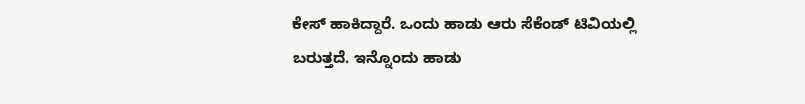ಕೇಸ್ ಹಾಕಿದ್ದಾರೆ. ಒಂದು ಹಾಡು ಆರು ಸೆಕೆಂಡ್ ಟಿವಿಯಲ್ಲಿ ಬರುತ್ತದೆ. ಇನ್ನೊಂದು ಹಾಡು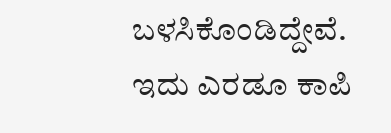ಬಳಸಿಕೊಂಡಿದ್ದೇವೆ. ಇದು ಎರಡೂ ಕಾಪಿ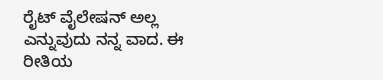ರೈಟ್ ವೈಲೇಷನ್ ಅಲ್ಲ ಎನ್ನುವುದು ನನ್ನ ವಾದ. ಈ ರೀತಿಯ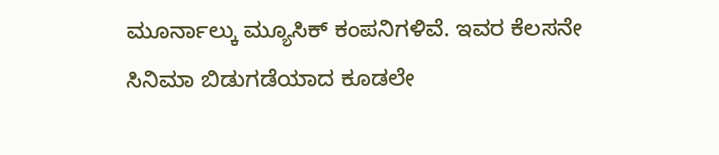ಮೂರ್ನಾಲ್ಕು ಮ್ಯೂಸಿಕ್ ಕಂಪನಿಗಳಿವೆ. ಇವರ ಕೆಲಸನೇ ಸಿನಿಮಾ ಬಿಡುಗಡೆಯಾದ ಕೂಡಲೇ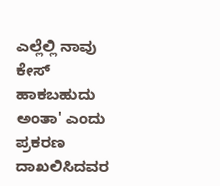ಎಲ್ಲೆಲ್ಲಿ ನಾವು ಕೇಸ್ ಹಾಕಬಹುದು ಅಂತಾ' ಎಂದು ಪ್ರಕರಣ ದಾಖಲಿಸಿದವರ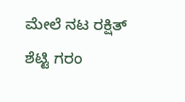ಮೇಲೆ ನಟ ರಕ್ಷಿತ್ ಶೆಟ್ಟಿ ಗರಂ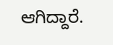ಆಗಿದ್ದಾರೆ.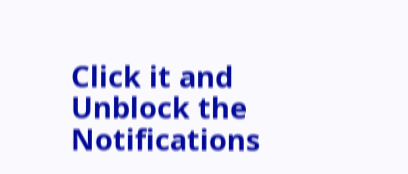Click it and Unblock the Notifications